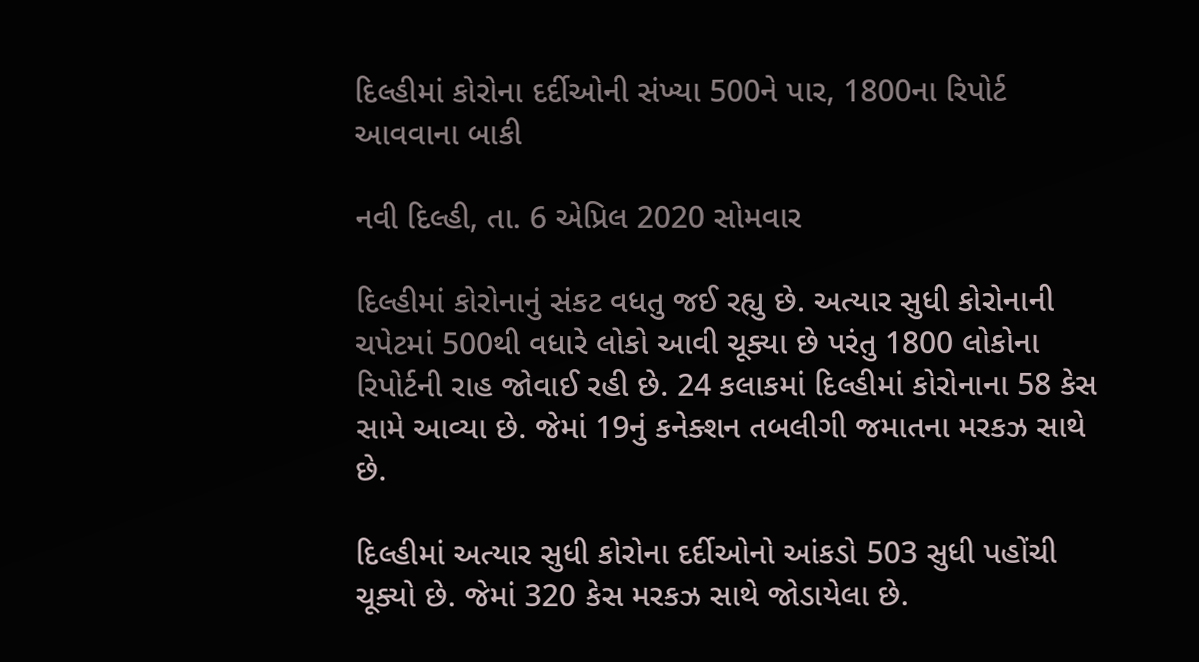દિલ્હીમાં કોરોના દર્દીઓની સંખ્યા 500ને પાર, 1800ના રિપોર્ટ આવવાના બાકી

નવી દિલ્હી, તા. 6 એપ્રિલ 2020 સોમવાર

દિલ્હીમાં કોરોનાનું સંકટ વધતુ જઈ રહ્યુ છે. અત્યાર સુધી કોરોનાની ચપેટમાં 500થી વધારે લોકો આવી ચૂક્યા છે પરંતુ 1800 લોકોના રિપોર્ટની રાહ જોવાઈ રહી છે. 24 કલાકમાં દિલ્હીમાં કોરોનાના 58 કેસ સામે આવ્યા છે. જેમાં 19નું કનેક્શન તબલીગી જમાતના મરકઝ સાથે છે.

દિલ્હીમાં અત્યાર સુધી કોરોના દર્દીઓનો આંકડો 503 સુધી પહોંચી ચૂક્યો છે. જેમાં 320 કેસ મરકઝ સાથે જોડાયેલા છે.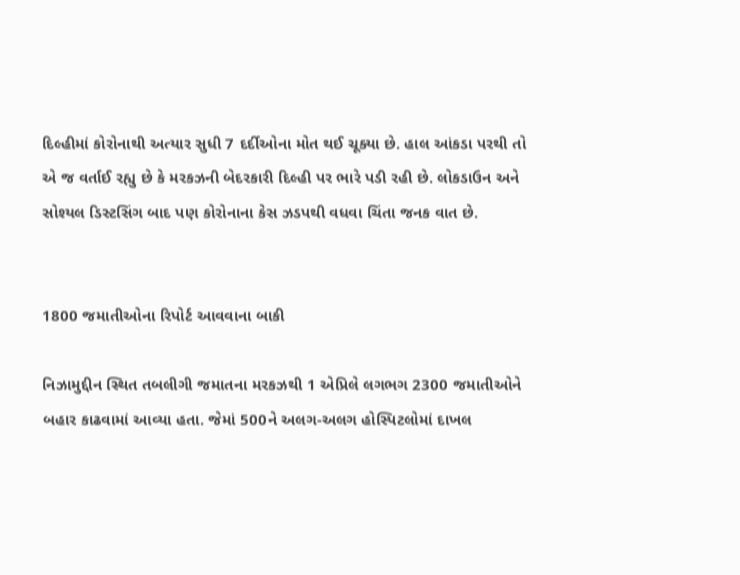દિલ્હીમાં કોરોનાથી અત્યાર સુધી 7 દર્દીઓના મોત થઈ ચૂક્યા છે. હાલ આંકડા પરથી તો એ જ વર્તાઈ રહ્યુ છે કે મરકઝની બેદરકારી દિલ્હી પર ભારે પડી રહી છે. લોકડાઉન અને સોશ્યલ ડિસ્ટસિંગ બાદ પણ કોરોનાના કેસ ઝડપથી વધવા ચિંતા જનક વાત છે.


1800 જમાતીઓના રિપોર્ટ આવવાના બાકી

નિઝામુદ્દીન સ્થિત તબલીગી જમાતના મરકઝથી 1 એપ્રિલે લગભગ 2300 જમાતીઓને બહાર કાઢવામાં આવ્યા હતા. જેમાં 500ને અલગ-અલગ હોસ્પિટલોમાં દાખલ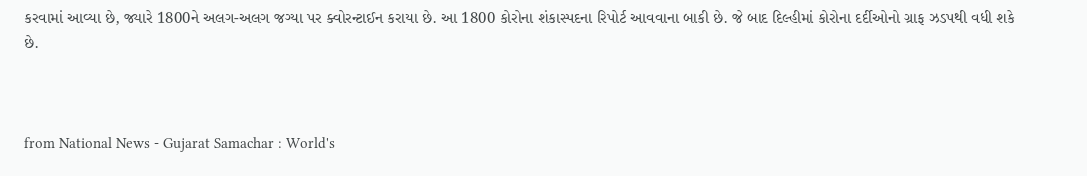કરવામાં આવ્યા છે, જ્યારે 1800ને અલગ-અલગ જગ્યા પર ક્વોરન્ટાઈન કરાયા છે. આ 1800 કોરોના શંકાસ્પદના રિપોર્ટ આવવાના બાકી છે. જે બાદ દિલ્હીમાં કોરોના દર્દીઓનો ગ્રાફ ઝડપથી વધી શકે છે.



from National News - Gujarat Samachar : World's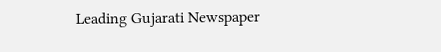Leading Gujarati Newspaper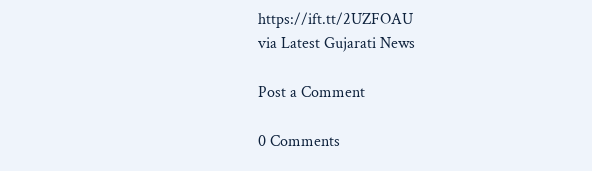https://ift.tt/2UZFOAU
via Latest Gujarati News

Post a Comment

0 Comments